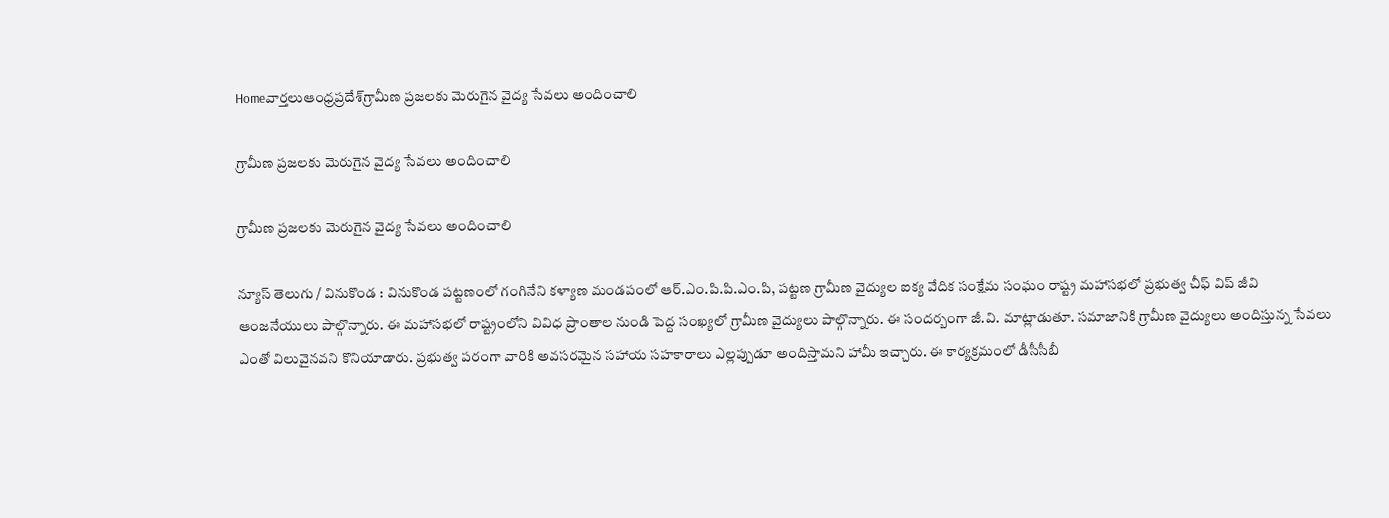Homeవార్తలుఆంధ్రప్రదేశ్‌గ్రామీణ ప్రజలకు మెరుగైన వైద్య సేవలు అందించాలి

గ్రామీణ ప్రజలకు మెరుగైన వైద్య సేవలు అందించాలి

గ్రామీణ ప్రజలకు మెరుగైన వైద్య సేవలు అందించాలి

న్యూస్ తెలుగు / వినుకొండ : వినుకొండ పట్టణంలో గంగినేని కళ్యాణ మండపంలో ఆర్‌.ఎం.పి.పి.ఎం.పి, పట్టణ గ్రామీణ వైద్యుల ఐక్య వేదిక సంక్షేమ సంఘం రాష్ట్ర మహాసభలో ప్రభుత్వ చీఫ్ విప్ జీవి ఆంజనేయులు పాల్గొన్నారు. ఈ మహాసభలో రాష్ట్రంలోని వివిధ ప్రాంతాల నుండి పెద్ద సంఖ్యలో గ్రామీణ వైద్యులు పాల్గొన్నారు. ఈ సందర్బంగా జీ.వి. మాట్లాడుతూ. సమాజానికి గ్రామీణ వైద్యులు అందిస్తున్న సేవలు ఎంతో విలువైనవని కొనియాడారు. ప్రభుత్వ పరంగా వారికి అవసరమైన సహాయ సహకారాలు ఎల్లప్పుడూ అందిస్తామని హామీ ఇచ్చారు. ఈ కార్యక్రమంలో డీసీసీబీ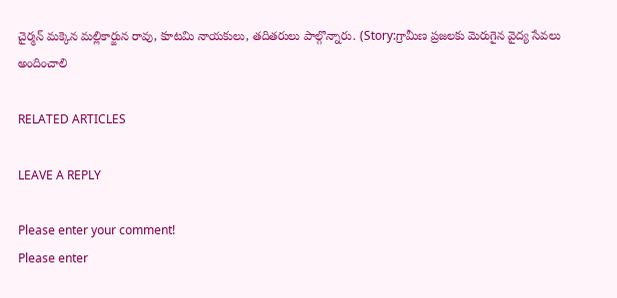చైర్మన్ మక్కెన మల్లికార్జున రావు, కూటమి నాయకులు, తదితరులు పాల్గొన్నారు. (Story:గ్రామీణ ప్రజలకు మెరుగైన వైద్య సేవలు అందించాలి

RELATED ARTICLES

LEAVE A REPLY

Please enter your comment!
Please enter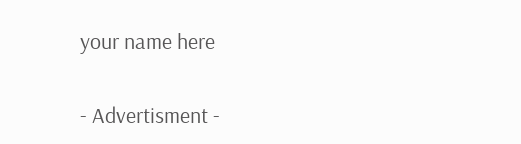your name here

- Advertisment -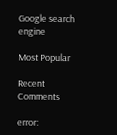Google search engine

Most Popular

Recent Comments

error: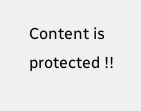Content is protected !!